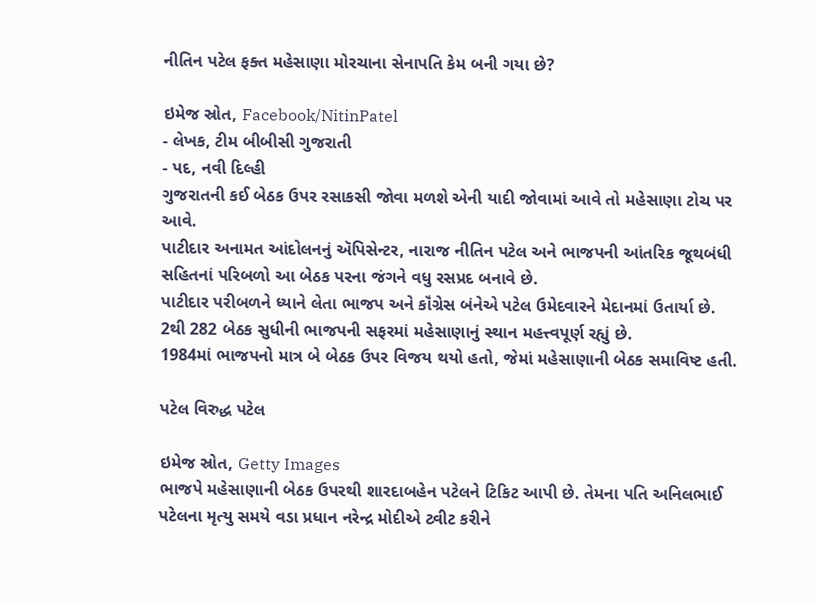નીતિન પટેલ ફક્ત મહેસાણા મોરચાના સેનાપતિ કેમ બની ગયા છે?

ઇમેજ સ્રોત, Facebook/NitinPatel
- લેખક, ટીમ બીબીસી ગુજરાતી
- પદ, નવી દિલ્હી
ગુજરાતની કઈ બેઠક ઉપર રસાકસી જોવા મળશે એની યાદી જોવામાં આવે તો મહેસાણા ટોચ પર આવે.
પાટીદાર અનામત આંદોલનનું ઍપિસેન્ટર, નારાજ નીતિન પટેલ અને ભાજપની આંતરિક જૂથબંધી સહિતનાં પરિબળો આ બેઠક પરના જંગને વધુ રસપ્રદ બનાવે છે.
પાટીદાર પરીબળને ધ્યાને લેતા ભાજપ અને કૉંગ્રેસ બંનેએ પટેલ ઉમેદવારને મેદાનમાં ઉતાર્યા છે.
2થી 282 બેઠક સુધીની ભાજપની સફરમાં મહેસાણાનું સ્થાન મહત્ત્વપૂર્ણ રહ્યું છે.
1984માં ભાજપનો માત્ર બે બેઠક ઉપર વિજય થયો હતો, જેમાં મહેસાણાની બેઠક સમાવિષ્ટ હતી.

પટેલ વિરુદ્ધ પટેલ

ઇમેજ સ્રોત, Getty Images
ભાજપે મહેસાણાની બેઠક ઉપરથી શારદાબહેન પટેલને ટિકિટ આપી છે. તેમના પતિ અનિલભાઈ પટેલના મૃત્યુ સમયે વડા પ્રધાન નરેન્દ્ર મોદીએ ટ્વીટ કરીને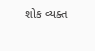શોક વ્યક્ત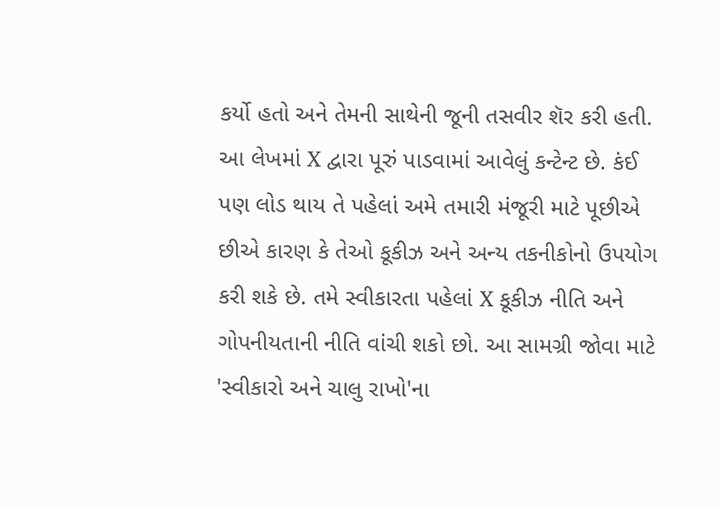કર્યો હતો અને તેમની સાથેની જૂની તસવીર શૅર કરી હતી.
આ લેખમાં X દ્વારા પૂરું પાડવામાં આવેલું કન્ટેન્ટ છે. કંઈ પણ લોડ થાય તે પહેલાં અમે તમારી મંજૂરી માટે પૂછીએ છીએ કારણ કે તેઓ કૂકીઝ અને અન્ય તકનીકોનો ઉપયોગ કરી શકે છે. તમે સ્વીકારતા પહેલાં X કૂકીઝ નીતિ અને ગોપનીયતાની નીતિ વાંચી શકો છો. આ સામગ્રી જોવા માટે 'સ્વીકારો અને ચાલુ રાખો'ના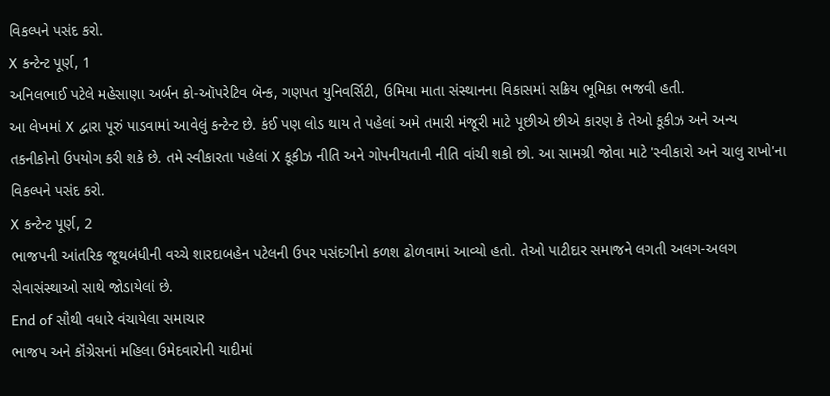વિકલ્પને પસંદ કરો.
X કન્ટેન્ટ પૂર્ણ, 1
અનિલભાઈ પટેલે મહેસાણા અર્બન કો-ઑપરેટિવ બૅન્ક, ગણપત યુનિવર્સિટી, ઉમિયા માતા સંસ્થાનના વિકાસમાં સક્રિય ભૂમિકા ભજવી હતી.
આ લેખમાં X દ્વારા પૂરું પાડવામાં આવેલું કન્ટેન્ટ છે. કંઈ પણ લોડ થાય તે પહેલાં અમે તમારી મંજૂરી માટે પૂછીએ છીએ કારણ કે તેઓ કૂકીઝ અને અન્ય તકનીકોનો ઉપયોગ કરી શકે છે. તમે સ્વીકારતા પહેલાં X કૂકીઝ નીતિ અને ગોપનીયતાની નીતિ વાંચી શકો છો. આ સામગ્રી જોવા માટે 'સ્વીકારો અને ચાલુ રાખો'ના વિકલ્પને પસંદ કરો.
X કન્ટેન્ટ પૂર્ણ, 2
ભાજપની આંતરિક જૂથબંધીની વચ્ચે શારદાબહેન પટેલની ઉપર પસંદગીનો કળશ ઢોળવામાં આવ્યો હતો. તેઓ પાટીદાર સમાજને લગતી અલગ-અલગ સેવાસંસ્થાઓ સાથે જોડાયેલાં છે.
End of સૌથી વધારે વંચાયેલા સમાચાર
ભાજપ અને કૉંગ્રેસનાં મહિલા ઉમેદવારોની યાદીમાં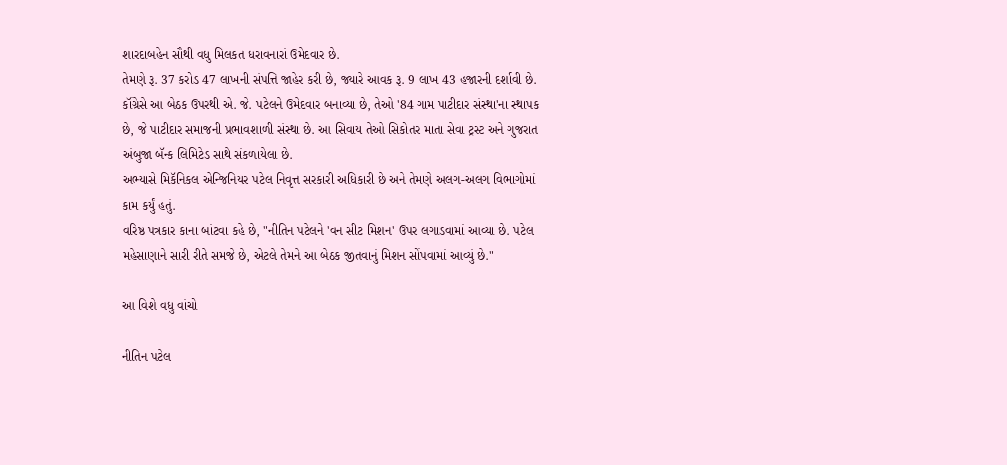શારદાબહેન સૌથી વધુ મિલકત ધરાવનારાં ઉમેદવાર છે.
તેમણે રૂ. 37 કરોડ 47 લાખની સંપત્તિ જાહેર કરી છે, જ્યારે આવક રૂ. 9 લાખ 43 હજારની દર્શાવી છે.
કૉંગ્રેસે આ બેઠક ઉપરથી એ. જે. પટેલને ઉમેદવાર બનાવ્યા છે, તેઓ '84 ગામ પાટીદાર સંસ્થા'ના સ્થાપક છે, જે પાટીદાર સમાજની પ્રભાવશાળી સંસ્થા છે. આ સિવાય તેઓ સિકોતર માતા સેવા ટ્રસ્ટ અને ગુજરાત અંબુજા બૅન્ક લિમિટેડ સાથે સંકળાયેલા છે.
અભ્યાસે મિકૅનિકલ એન્જિનિયર પટેલ નિવૃત્ત સરકારી અધિકારી છે અને તેમણે અલગ-અલગ વિભાગોમાં કામ કર્યું હતું.
વરિષ્ઠ પત્રકાર કાના બાંટવા કહે છે, "નીતિન પટેલને 'વન સીટ મિશન' ઉપર લગાડવામાં આવ્યા છે. પટેલ મહેસાણાને સારી રીતે સમજે છે, એટલે તેમને આ બેઠક જીતવાનું મિશન સોંપવામાં આવ્યું છે."

આ વિશે વધુ વાંચો

નીતિન પટેલ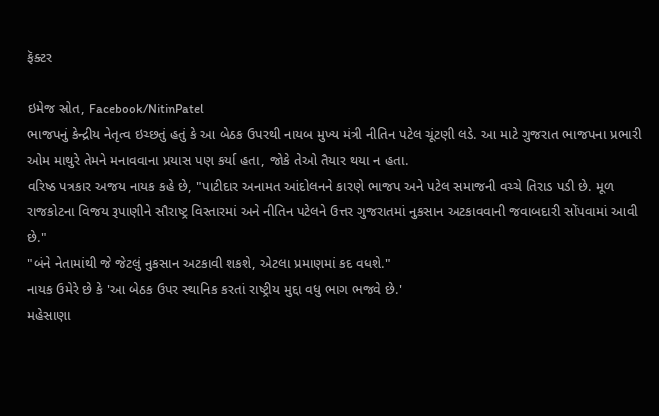ફૅક્ટર

ઇમેજ સ્રોત, Facebook/NitinPatel
ભાજપનું કેન્દ્રીય નેતૃત્વ ઇચ્છતું હતું કે આ બેઠક ઉપરથી નાયબ મુખ્ય મંત્રી નીતિન પટેલ ચૂંટણી લડે. આ માટે ગુજરાત ભાજપના પ્રભારી ઓમ માથુરે તેમને મનાવવાના પ્રયાસ પણ કર્યા હતા, જોકે તેઓ તૈયાર થયા ન હતા.
વરિષ્ઠ પત્રકાર અજય નાયક કહે છે, "પાટીદાર અનામત આંદોલનને કારણે ભાજપ અને પટેલ સમાજની વચ્ચે તિરાડ પડી છે. મૂળ રાજકોટના વિજય રૂપાણીને સૌરાષ્ટ્ર વિસ્તારમાં અને નીતિન પટેલને ઉત્તર ગુજરાતમાં નુકસાન અટકાવવાની જવાબદારી સોંપવામાં આવી છે."
"બંને નેતામાંથી જે જેટલું નુકસાન અટકાવી શકશે, એટલા પ્રમાણમાં કદ વધશે."
નાયક ઉમેરે છે કે 'આ બેઠક ઉપર સ્થાનિક કરતાં રાષ્ટ્રીય મુદ્દા વધુ ભાગ ભજવે છે.'
મહેસાણા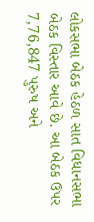લોકસભા બેઠક હેઠળ સાત વિધાનસભા બેઠક વિસ્તાર આવે છે. આ બેઠક ઉપર 7,76,847 પુરુષ અને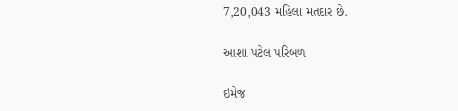7,20,043 મહિલા મતદાર છે.

આશા પટેલ પરિબળ

ઇમેજ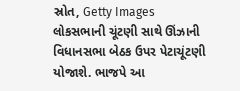સ્રોત, Getty Images
લોકસભાની ચૂંટણી સાથે ઊંઝાની વિધાનસભા બેઠક ઉપર પેટાચૂંટણી યોજાશે. ભાજપે આ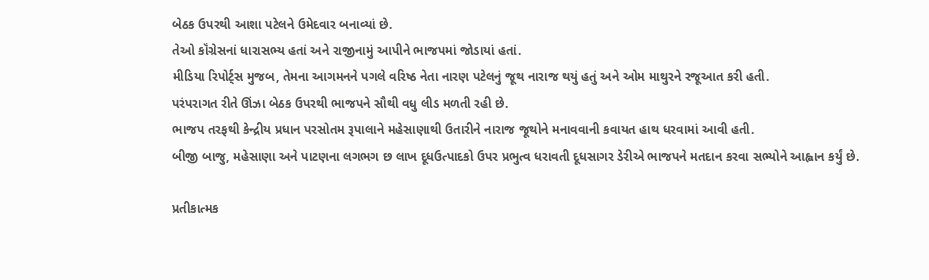બેઠક ઉપરથી આશા પટેલને ઉમેદવાર બનાવ્યાં છે.
તેઓ કૉંગ્રેસનાં ધારાસભ્ય હતાં અને રાજીનામું આપીને ભાજપમાં જોડાયાં હતાં.
મીડિયા રિપોર્ટ્સ મુજબ, તેમના આગમનને પગલે વરિષ્ઠ નેતા નારણ પટેલનું જૂથ નારાજ થયું હતું અને ઓમ માથુરને રજૂઆત કરી હતી.
પરંપરાગત રીતે ઊંઝા બેઠક ઉપરથી ભાજપને સૌથી વધુ લીડ મળતી રહી છે.
ભાજપ તરફથી કેન્દ્રીય પ્રધાન પરસોતમ રૂપાલાને મહેસાણાથી ઉતારીને નારાજ જૂથોને મનાવવાની કવાયત હાથ ધરવામાં આવી હતી.
બીજી બાજુ, મહેસાણા અને પાટણના લગભગ છ લાખ દૂધઉત્પાદકો ઉપર પ્રભુત્વ ધરાવતી દૂધસાગર ડેરીએ ભાજપને મતદાન કરવા સભ્યોને આહ્વાન કર્યું છે.

પ્રતીકાત્મક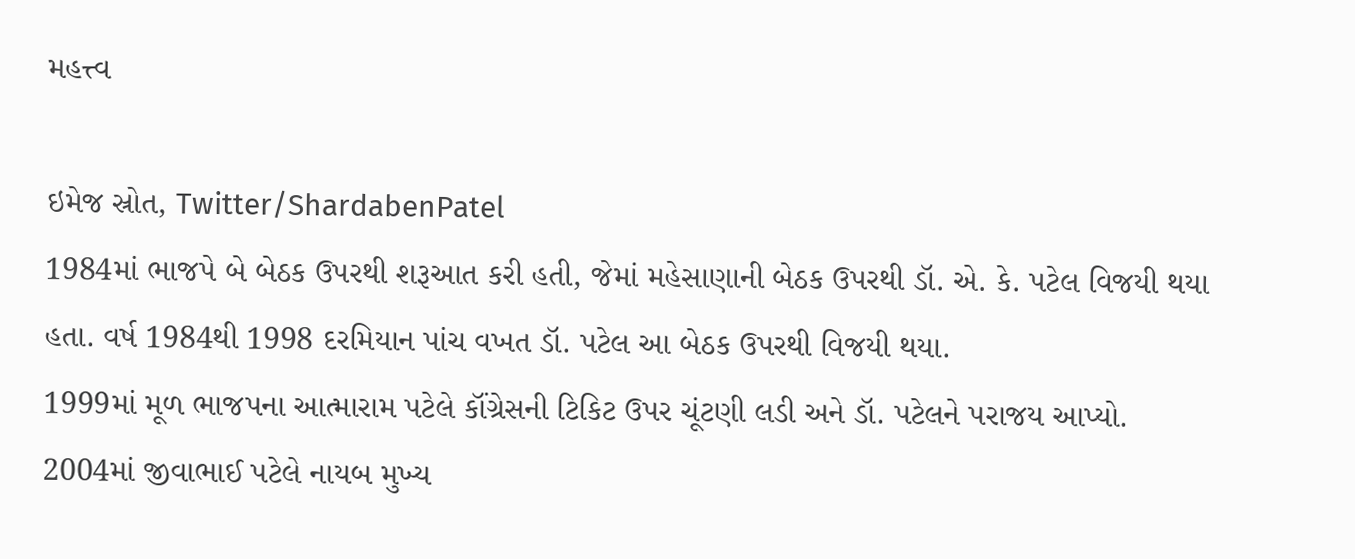મહત્ત્વ

ઇમેજ સ્રોત, Twitter/ShardabenPatel
1984માં ભાજપે બે બેઠક ઉપરથી શરૂઆત કરી હતી, જેમાં મહેસાણાની બેઠક ઉપરથી ડૉ. એ. કે. પટેલ વિજયી થયા હતા. વર્ષ 1984થી 1998 દરમિયાન પાંચ વખત ડૉ. પટેલ આ બેઠક ઉપરથી વિજયી થયા.
1999માં મૂળ ભાજપના આત્મારામ પટેલે કૉંગ્રેસની ટિકિટ ઉપર ચૂંટણી લડી અને ડૉ. પટેલને પરાજય આપ્યો. 2004માં જીવાભાઈ પટેલે નાયબ મુખ્ય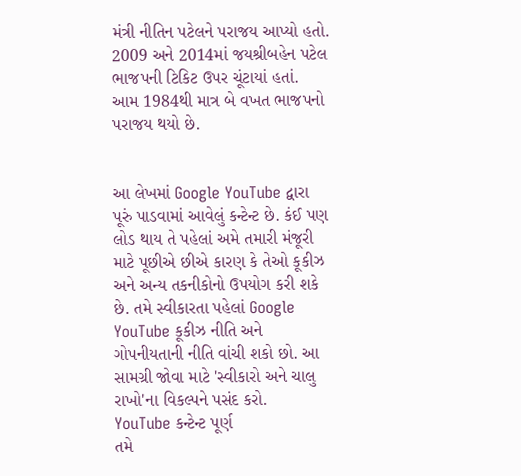મંત્રી નીતિન પટેલને પરાજય આપ્યો હતો.
2009 અને 2014માં જયશ્રીબહેન પટેલ ભાજપની ટિકિટ ઉપર ચૂંટાયાં હતાં.
આમ 1984થી માત્ર બે વખત ભાજપનો પરાજય થયો છે.


આ લેખમાં Google YouTube દ્વારા પૂરું પાડવામાં આવેલું કન્ટેન્ટ છે. કંઈ પણ લોડ થાય તે પહેલાં અમે તમારી મંજૂરી માટે પૂછીએ છીએ કારણ કે તેઓ કૂકીઝ અને અન્ય તકનીકોનો ઉપયોગ કરી શકે છે. તમે સ્વીકારતા પહેલાં Google YouTube કૂકીઝ નીતિ અને ગોપનીયતાની નીતિ વાંચી શકો છો. આ સામગ્રી જોવા માટે 'સ્વીકારો અને ચાલુ રાખો'ના વિકલ્પને પસંદ કરો.
YouTube કન્ટેન્ટ પૂર્ણ
તમે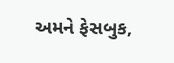અમને ફેસબુક,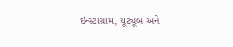ઇન્સ્ટાગ્રામ, યૂટ્યૂબ અને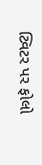ટ્વિટર પર ફોલો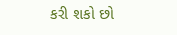કરી શકો છો